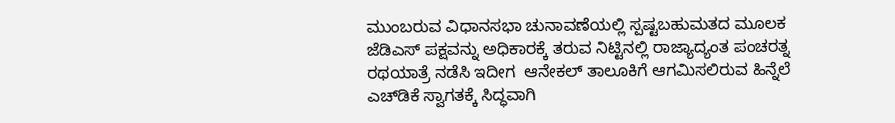ಮುಂಬರುವ ವಿಧಾನಸಭಾ ಚುನಾವಣೆಯಲ್ಲಿ ಸ್ಪಷ್ಟಬಹುಮತದ ಮೂಲಕ ಜೆಡಿಎಸ್ ಪಕ್ಷವನ್ನು ಅಧಿಕಾರಕ್ಕೆ ತರುವ ನಿಟ್ಟಿನಲ್ಲಿ ರಾಜ್ಯಾದ್ಯಂತ ಪಂಚರತ್ನ ರಥಯಾತ್ರೆ ನಡೆಸಿ ಇದೀಗ  ಆನೇಕಲ್ ತಾಲೂಕಿಗೆ ಆಗಮಿಸಲಿರುವ ಹಿನ್ನೆಲೆ ಎಚ್‌ಡಿಕೆ ಸ್ವಾಗತಕ್ಕೆ ಸಿದ್ಧವಾಗಿ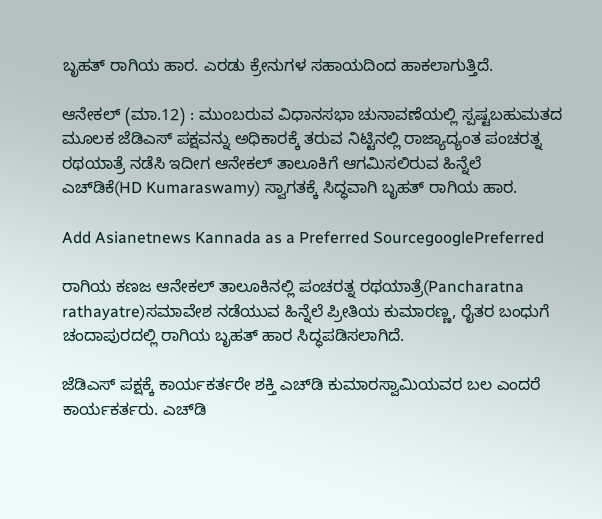ಬೃಹತ್ ರಾಗಿಯ ಹಾರ. ಎರಡು ಕ್ರೇನುಗಳ ಸಹಾಯದಿಂದ ಹಾಕಲಾಗುತ್ತಿದೆ.

ಆನೇಕಲ್ (ಮಾ.12) : ಮುಂಬರುವ ವಿಧಾನಸಭಾ ಚುನಾವಣೆಯಲ್ಲಿ ಸ್ಪಷ್ಟಬಹುಮತದ ಮೂಲಕ ಜೆಡಿಎಸ್ ಪಕ್ಷವನ್ನು ಅಧಿಕಾರಕ್ಕೆ ತರುವ ನಿಟ್ಟಿನಲ್ಲಿ ರಾಜ್ಯಾದ್ಯಂತ ಪಂಚರತ್ನ ರಥಯಾತ್ರೆ ನಡೆಸಿ ಇದೀಗ ಆನೇಕಲ್ ತಾಲೂಕಿಗೆ ಆಗಮಿಸಲಿರುವ ಹಿನ್ನೆಲೆ ಎಚ್‌ಡಿಕೆ(HD Kumaraswamy) ಸ್ವಾಗತಕ್ಕೆ ಸಿದ್ಧವಾಗಿ ಬೃಹತ್ ರಾಗಿಯ ಹಾರ.

Add Asianetnews Kannada as a Preferred SourcegooglePreferred

ರಾಗಿಯ ಕಣಜ ಆನೇಕಲ್‌ ತಾಲೂಕಿನಲ್ಲಿ ಪಂಚರತ್ನ ರಥಯಾತ್ರೆ(Pancharatna rathayatre)ಸಮಾವೇಶ ನಡೆಯುವ ಹಿನ್ನೆಲೆ ಪ್ರೀತಿಯ ಕುಮಾರಣ್ಣ, ರೈತರ ಬಂಧುಗೆ ಚಂದಾಪುರದಲ್ಲಿ ರಾಗಿಯ ಬೃಹತ್ ಹಾರ ಸಿದ್ಧಪಡಿಸಲಾಗಿದೆ.

ಜೆಡಿಎಸ್‌ ಪಕ್ಷಕ್ಕೆ ಕಾರ್ಯಕರ್ತರೇ ಶಕ್ತಿ ಎಚ್‌ಡಿ ಕುಮಾರಸ್ವಾಮಿಯವರ ಬಲ ಎಂದರೆ ಕಾರ್ಯಕರ್ತರು. ಎಚ್‌ಡಿ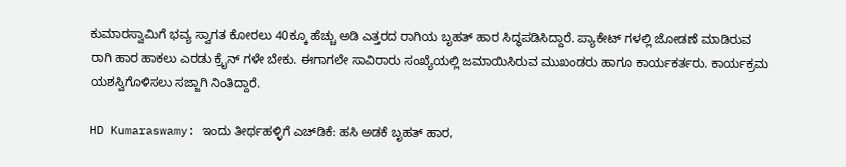ಕುಮಾರಸ್ವಾಮಿಗೆ ಭವ್ಯ ಸ್ವಾಗತ ಕೋರಲು 40ಕ್ಕೂ ಹೆಚ್ಚು ಅಡಿ ಎತ್ತರದ ರಾಗಿಯ ಬೃಹತ್ ಹಾರ ಸಿದ್ಧಪಡಿಸಿದ್ದಾರೆ. ಪ್ಯಾಕೇಟ್ ಗಳಲ್ಲಿ ಜೋಡಣೆ ಮಾಡಿರುವ ರಾಗಿ ಹಾರ ಹಾಕಲು ಎರಡು ಕ್ರೈನ್ ಗಳೇ ಬೇಕು. ಈಗಾಗಲೇ ಸಾವಿರಾರು ಸಂಖ್ಯೆಯಲ್ಲಿ ಜಮಾಯಿಸಿರುವ ಮುಖಂಡರು ಹಾಗೂ ಕಾರ್ಯಕರ್ತರು. ಕಾರ್ಯಕ್ರಮ ಯಶಸ್ವಿಗೊಳಿಸಲು ಸಜ್ಜಾಗಿ ನಿಂತಿದ್ದಾರೆ.

HD Kumaraswamy: ಇಂದು ತೀರ್ಥಹಳ್ಳಿಗೆ ಎಚ್‌ಡಿಕೆ: ಹಸಿ ಅಡಕೆ ಬೃಹತ್‌ ಹಾರ,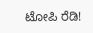ಟೋಪಿ ರೆಡಿ!